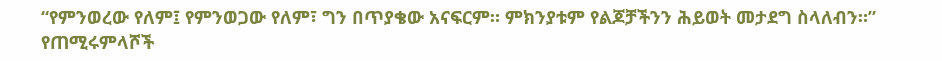“የምንወረው የለም፤ የምንወጋው የለም፣ ግን በጥያቄው አናፍርም። ምክንያቱም የልጆቻችንን ሕይወት መታደግ ስላለብን።”
የጠሚሩምላሾች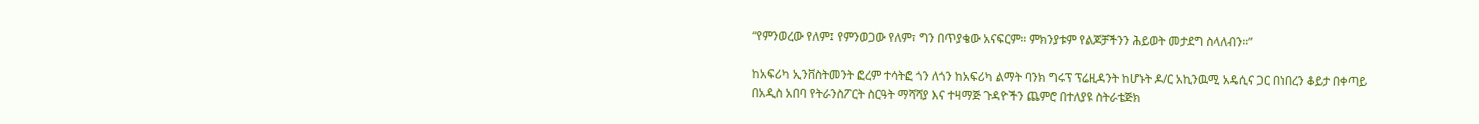“የምንወረው የለም፤ የምንወጋው የለም፣ ግን በጥያቄው አናፍርም። ምክንያቱም የልጆቻችንን ሕይወት መታደግ ስላለብን።”

ከአፍሪካ ኢንቨስትመንት ፎረም ተሳትፎ ጎን ለጎን ከአፍሪካ ልማት ባንክ ግሩፕ ፕሬዚዳንት ከሆኑት ዶ/ር አኪንዉሚ አዴሲና ጋር በነበረን ቆይታ በቀጣይ በአዲስ አበባ የትራንስፖርት ስርዓት ማሻሻያ እና ተዛማጅ ጉዳዮችን ጨምሮ በተለያዩ ስትራቴጅክ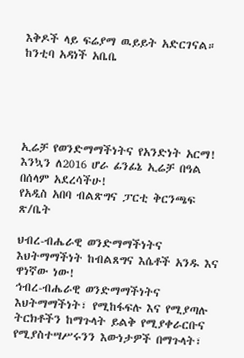እቅዶች ላይ ፍሬያማ ዉይይት አድርገናል።
ከንቲባ አዳነች አቤቤ





ኢሬቻ የወንድማማችነትና የአንድነት አርማ!
እንኳን ለ2016 ሆራ ፊንፊኔ ኢሬቻ በዓል በሰላም አደረሳችሁ!
የአዲስ አበባ ብልጽግና ፓርቲ ቅርንጫፍ ጽ/ቤት

ህብረ-ብሔራዊ ወንድማማችነትና እህትማማችነት ከብልጸግና እሴቶች አንዱ እና ዋነኛው ነው!
ኅብረ-ብሔራዊ ወንድማማችነትና እህትማማችነት፣ የሚከፋፍሉ እና የሚያጣሉ ትርክቶችን ከማጉላት ይልቅ የሚያቀራርቡና የሚያስተሣሥሩንን እውነታዎች በማጉላት፣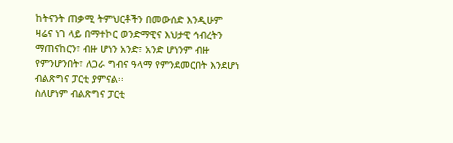ከትናንት ጠቃሚ ትምህርቶችን በመውሰድ እንዲሁም ዛሬና ነገ ላይ በማተኮር ወንድማዊና እህታዊ ኅብረትን ማጠናከርን፣ ብዙ ሆነን አንድ፣ አንድ ሆነንም ብዙ የምንሆንበት፣ ለጋራ ግብና ዓላማ የምንደመርበት እንደሆነ ብልጽግና ፓርቲ ያምናል፡፡
ስለሆነም ብልጽግና ፓርቲ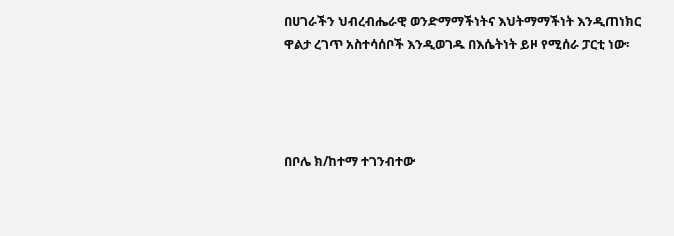በሀገራችን ህብረብሔራዊ ወንድማማችነትና እህትማማችነት እንዲጠነክር ዋልታ ረገጥ አስተሳሰቦች እንዲወገዱ በእሴትነት ይዞ የሚሰራ ፓርቲ ነው፡




በቦሌ ክ/ከተማ ተገንብተው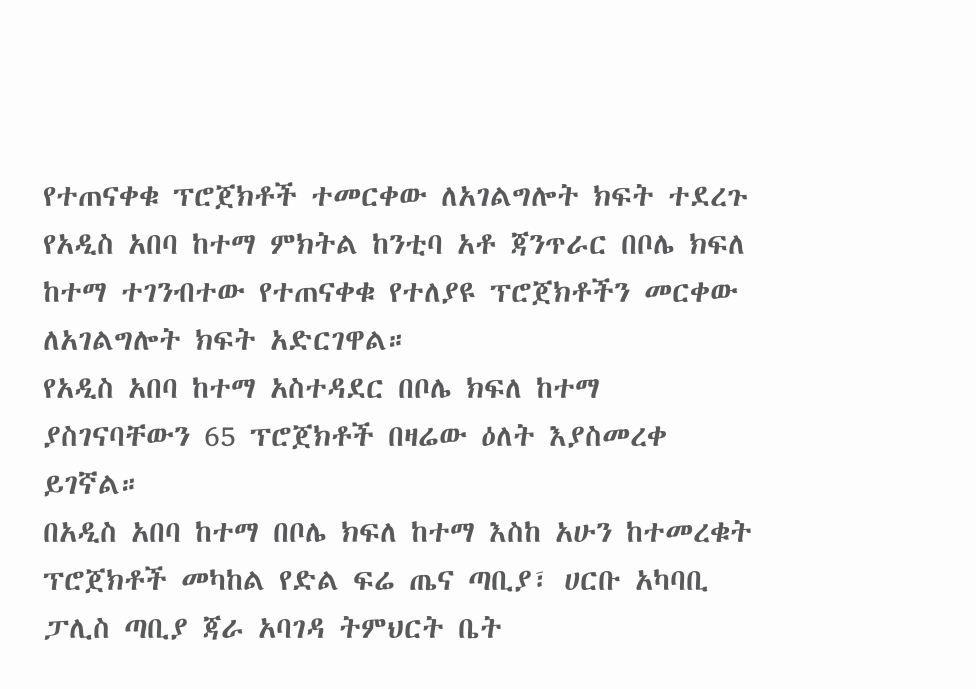የተጠናቀቁ ፕሮጀክቶች ተመርቀው ለአገልግሎት ክፍት ተደረጉ
የአዲስ አበባ ከተማ ምክትል ከንቲባ አቶ ጃንጥራር በቦሌ ክፍለ ከተማ ተገንብተው የተጠናቀቁ የተለያዩ ፕሮጀክቶችን መርቀው ለአገልግሎት ክፍት አድርገዋል።
የአዲስ አበባ ከተማ አስተዳደር በቦሌ ክፍለ ከተማ ያስገናባቸውን 65 ፕሮጀክቶች በዛሬው ዕለት እያስመረቀ ይገኛል።
በአዲስ አበባ ከተማ በቦሌ ክፍለ ከተማ እስከ አሁን ከተመረቁት ፕሮጀክቶች መካከል የድል ፍሬ ጤና ጣቢያ፣ ሀርቡ አካባቢ ፓሊስ ጣቢያ ጃራ አባገዳ ትምህርት ቤት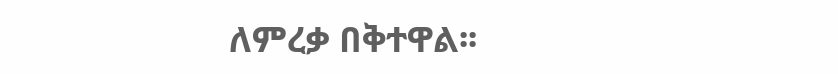ለምረቃ በቅተዋል፡፡